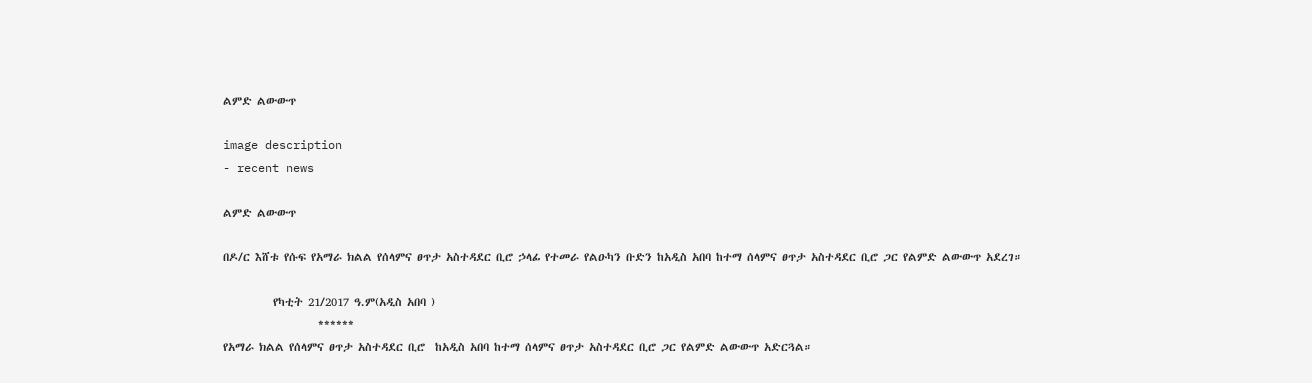ልምድ ልውውጥ

image description
- recent news

ልምድ ልውውጥ

በዶ/ር እሸቱ የሱፍ የአማራ ክልል የሰላምና ፀጥታ አስተዳደር ቢሮ ኃላፊ የተመራ የልዑካን ቡድን ከአዲስ አበባ ከተማ ሰላምና ፀጥታ አስተዳደር ቢሮ ጋር የልምድ ልውውጥ አደረገ።

          የካቲት 21/2017 ዓ.ም(አዲስ አበባ )
                   ******
የአማራ ክልል የሰላምና ፀጥታ አስተዳደር ቢሮ  ከአዲስ አበባ ከተማ ሰላምና ፀጥታ አስተዳደር ቢሮ ጋር የልምድ ልውውጥ አድርጓል።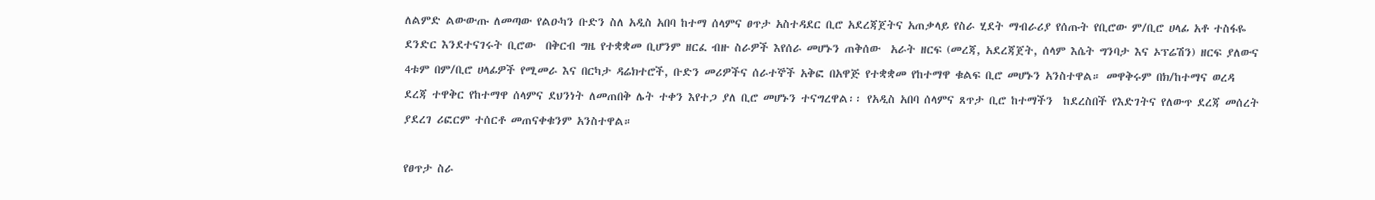ለልምድ ልውውጡ ለመጣው የልዑካን ቡድን ስለ አዲስ አበባ ከተማ ሰላምና ፀጥታ አስተዳደር ቢሮ አደረጃጀትና አጠቃላይ የስራ ሂደት ማብራሪያ የሰጡት የቢሮው ም/ቢሮ ሀላፊ አቶ ተስፋዬ ደንድር እንደተናገሩት ቢሮው  በቅርብ ግዜ የተቋቋመ ቢሆንም ዘርፈ ብዙ ስራዎች እየሰራ መሆኑን ጠቅሰው  አራት ዘርፍ (መረጃ, አደረጃጀት, ሰላም እሴት ግንባታ እና ኦፕሬሽን) ዘርፍ ያለውና 4ቱም በም/ቢሮ ሀላፊዎች የሚመራ እና በርካታ ዳሬክተሮች, ቡድን መሪዎችና ሰራተኞች አቅፎ በአዋጅ የተቋቋመ የከተማዋ ቁልፍ ቢሮ መሆኑን አንስተዋል። መዋቅሩም በክ/ከተማና ወረዳ ደረጃ ተዋቅር የከተማዋ ሰላምና ደህንነት ለመጠበቅ ሌት ተቀን እየተጋ ያለ ቢሮ መሆኑን ተናግረዋል፡፡ የአዲስ አበባ ሰላምና ጸጥታ ቢሮ ከተማችን  ከደረስበች የእድገትና የለውጥ ደረጃ መሰረት ያደረገ ሪፎርም ተሰርቶ መጠናቀቁንም አንስተዋል።

የፀጥታ ስራ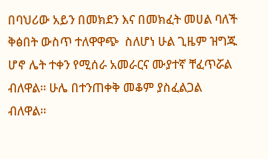በባህሪው አይን በመክደን እና በመክፈት መሀል ባለች ቅፅበት ውስጥ ተለዋዋጭ  ስለሆነ ሁል ጊዜም ዝግጁ ሆኖ ሌት ተቀን የሚሰራ አመራርና ሙያተኛ ቸፈጥሯል ብለዋል። ሁሌ በተንጠቀቅ መቆም ያስፈልጋል ብለዋል።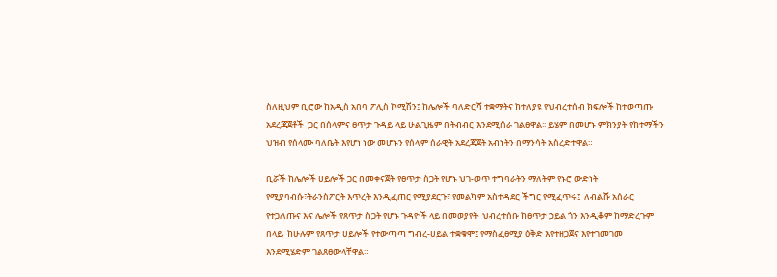ስለዚህም ቢሮው ከአዲስ አበባ ፖሊስ ኮሚሽን፤ ከሌሎች ባለድርሻ ተቋማትና ከተለያዩ የህብረተሰብ ክፍሎች ከተወጣጡ አደረጃጀቶች  ጋር በሰላምና ፀጥታ ጉዳይ ላይ ሁልጊዜም በትብብር እንደሚሰራ ገልፀዋል፡፡ ይሄም በመሆኑ ምክንያት የከተማችን ህዝብ የሰላሙ ባለቤት እየሆነ ነው መሆኑን የሰላም ሰራዊት አደረጃጀት አብነትን በማንሳት አስረድተዋል።

ቢሯች ከሌሎች ሀይሎች ጋር በመቀናጀት የፀጥታ ስጋት የሆኑ ህገ-ወጥ ተግባራትን ማለትም የኑሮ ውድነት የሚያባብሱ፣ትራንስፖርት እጥረት እንዲፈጠር የሚያደርጉ፣ የመልካም አስተዳደር ችግር የሚፈጥሩ፤  ለብልሹ አሰራር የተጋለጡና እና ሌሎች የጸጥታ ስጋት የሆኑ ጉዳዮች ላይ በመወያየት  ህብረተሰቡ ከፀጥታ ኃይል ጎን እንዲቆም ከማድረጉም በላይ  ከሁሉም የጸጥታ ሀይሎች የተውጣጣ ግብረ-ሀይል ተቋቁሞ፤ የማስፈፀሚያ ዕቅድ እየተዘጋጀና እየተገመገመ እንደሚሄድም ገልጸፀውላቸዋል።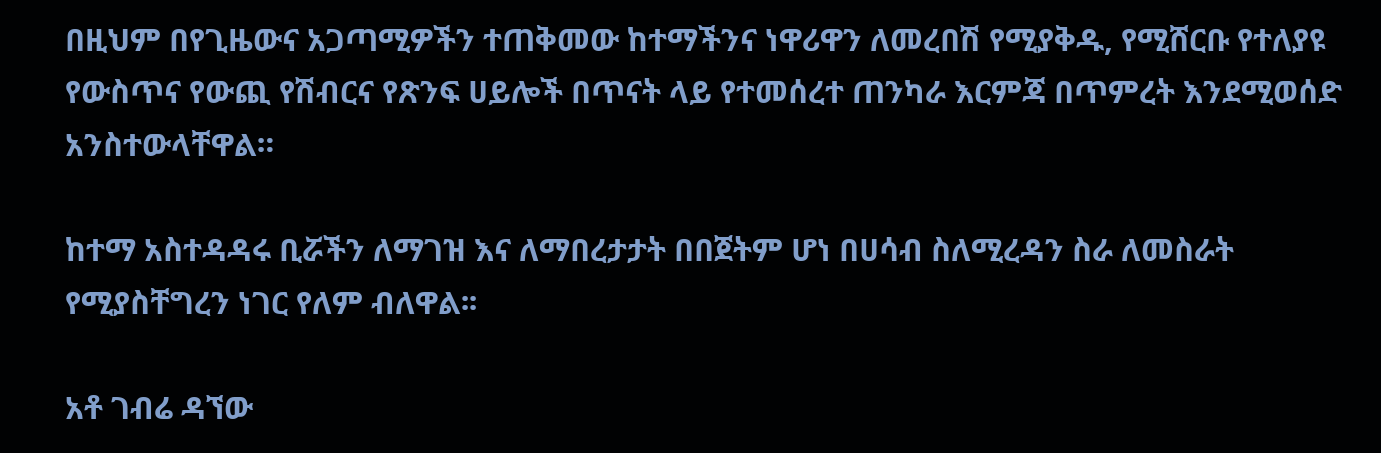በዚህም በየጊዜውና አጋጣሚዎችን ተጠቅመው ከተማችንና ነዋሪዋን ለመረበሽ የሚያቅዱ, የሚሸርቡ የተለያዩ የውስጥና የውጪ የሽብርና የጽንፍ ሀይሎች በጥናት ላይ የተመሰረተ ጠንካራ እርምጃ በጥምረት እንደሚወሰድ አንስተውላቸዋል።

ከተማ አስተዳዳሩ ቢሯችን ለማገዝ እና ለማበረታታት በበጀትም ሆነ በሀሳብ ስለሚረዳን ስራ ለመስራት የሚያስቸግረን ነገር የለም ብለዋል፡፡

አቶ ገብሬ ዳኘው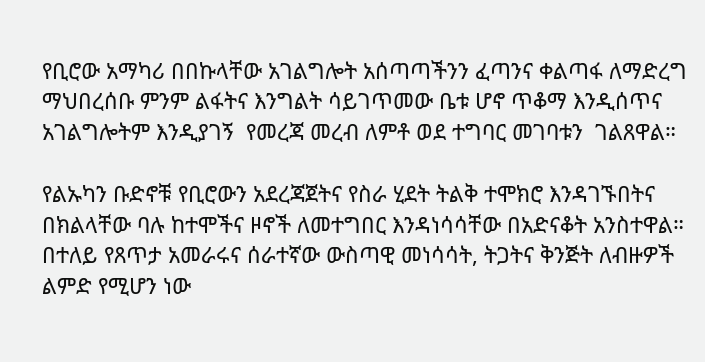የቢሮው አማካሪ በበኩላቸው አገልግሎት አሰጣጣችንን ፈጣንና ቀልጣፋ ለማድረግ ማህበረሰቡ ምንም ልፋትና እንግልት ሳይገጥመው ቤቱ ሆኖ ጥቆማ እንዲሰጥና አገልግሎትም እንዲያገኝ  የመረጃ መረብ ለምቶ ወደ ተግባር መገባቱን  ገልጸዋል።

የልኡካን ቡድኖቹ የቢሮውን አደረጃጀትና የስራ ሂደት ትልቅ ተሞክሮ እንዳገኙበትና በክልላቸው ባሉ ከተሞችና ዞኖች ለመተግበር እንዳነሳሳቸው በአድናቆት አንስተዋል። በተለይ የጸጥታ አመራሩና ሰራተኛው ውስጣዊ መነሳሳት, ትጋትና ቅንጅት ለብዙዎች ልምድ የሚሆን ነው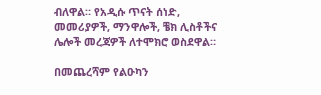ብለዋል። የአዲሱ ጥናት ሰነድ, መመሪያዎች, ማንዋሎች, ቼክ ሊስቶችና ሌሎች መረጃዎች ለተሞክሮ ወስደዋል።

በመጨረሻም የልዑካን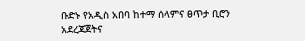ቡድኑ የአዲስ አበባ ከተማ ሰላምና ፀጥታ ቢሮን አደረጃጀትና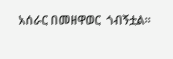አሰራር በመዘዋወር  ጎብኝቷል።